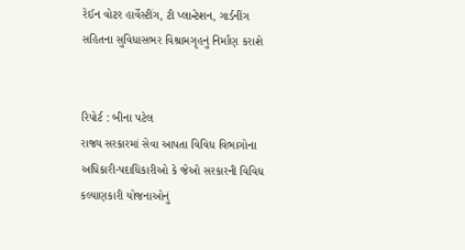રેઈન વોટર હાર્વેસ્ટીંગ, ટી પ્લાન્ટેશન, ગાર્ડનીંગ સહિતના સુવિધાસભર વિશ્રામગૃહનું નિર્માણ કરાશે


રિપોર્ટ : બીના પટેલ
રાજ્ય સરકારમાં સેવા આપતા વિવિધ વિભાગોના અધિકારી-પદાધિકારીઓ કે જેઓ સરકારની વિવિધ કલ્યાણકારી યોજનાઓનું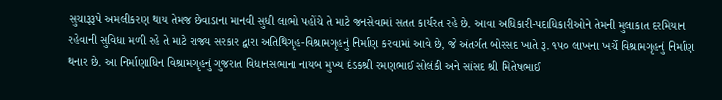સુચારૂરૂપે અમલીકરણ થાય તેમજ છેવાડાના માનવી સુધી લાભો પહોંચે તે માટે જનસેવામાં સતત કાર્યરત રહે છે. આવા અધિકારી-પદાધિકારીઓને તેમની મુલાકાત દરમિયાન રહેવાની સુવિધા મળી રહે તે માટે રાજ્ય સરકાર દ્વારા અતિથિગૃહ-વિશ્રામગૃહનું નિર્માણ કરવામાં આવે છે, જે અંતર્ગત બોરસદ ખાતે રૂ. ૧૫૦ લાખના ખર્ચે વિશ્રામગૃહનું નિર્માણ થનાર છે. આ નિર્માણાધિન વિશ્રામગૃહનું ગુજરાત વિધાનસભાના નાયબ મુખ્ય દંડકશ્રી રમણભાઈ સોલંકી અને સાંસદ શ્રી મિતેષભાઈ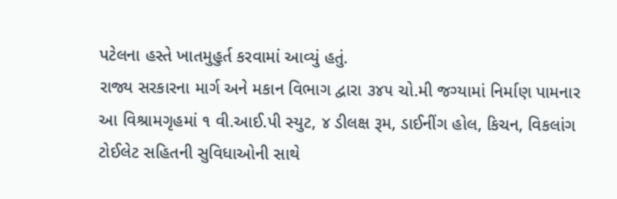પટેલના હસ્તે ખાતમુહુર્ત કરવામાં આવ્યું હતું.
રાજ્ય સરકારના માર્ગ અને મકાન વિભાગ દ્વારા ૩૪૫ ચો.મી જગ્યામાં નિર્માણ પામનાર આ વિશ્રામગૃહમાં ૧ વી.આઈ.પી સ્યુટ, ૪ ડીલક્ષ રૂમ, ડાઈનીંગ હોલ, કિચન, વિકલાંગ ટોઈલેટ સહિતની સુવિધાઓની સાથે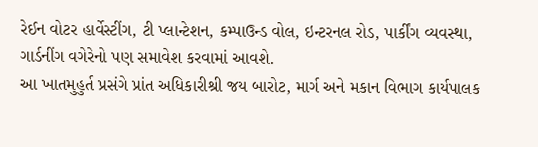રેઈન વોટર હાર્વેસ્ટીંગ, ટી પ્લાન્ટેશન, કમ્પાઉન્ડ વોલ, ઇન્ટરનલ રોડ, પાર્કીંગ વ્યવસ્થા, ગાર્ડનીંગ વગેરેનો પણ સમાવેશ કરવામાં આવશે.
આ ખાતમુહુર્ત પ્રસંગે પ્રાંત અધિકારીશ્રી જય બારોટ, માર્ગ અને મકાન વિભાગ કાર્યપાલક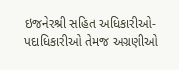ઇજનેરશ્રી સહિત અધિકારીઓ-પદાધિકારીઓ તેમજ અગ્રણીઓ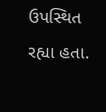ઉપસ્થિત રહ્યા હતા.